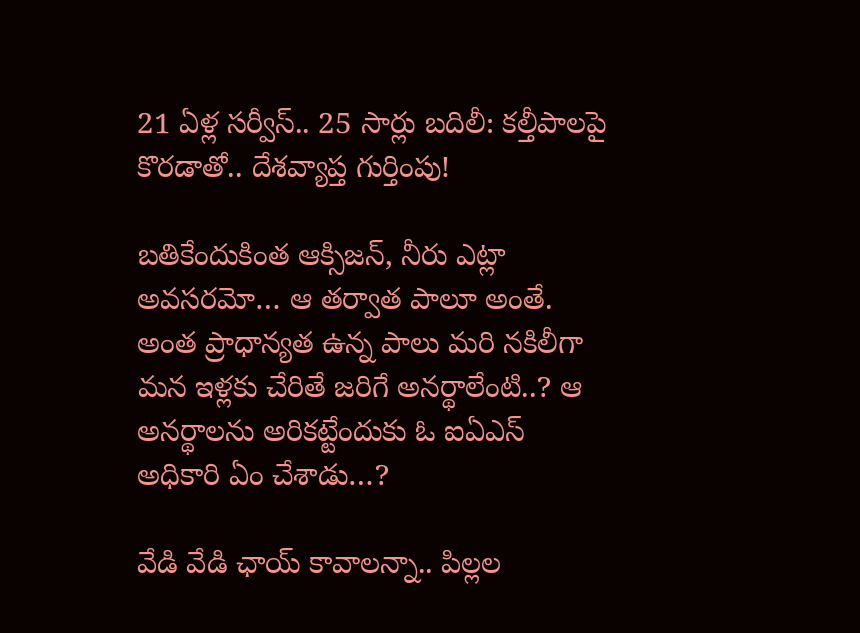21 ఏళ్ల సర్వీస్.. 25 సార్లు బదిలీ: కల్తీపాలపై కొరడాతో.. దేశవ్యాప్త గుర్తింపు!

బతికేందుకింత ఆక్సిజన్, నీరు ఎట్లా అవసరమో… ఆ తర్వాత పాలూ అంతే. అంత ప్రాధాన్యత ఉన్న పాలు మరి నకిలీగా మన ఇళ్లకు చేరితే జరిగే అనర్థాలేంటి..? ఆ అనర్థాలను అరికట్టేందుకు ఓ ఐఏఎస్ అధికారి ఏం చేశాడు…?

వేడి వేడి ఛాయ్ కావాలన్నా.. పిల్లల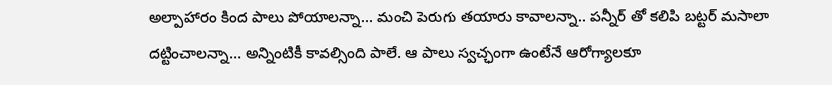అల్పాహారం కింద పాలు పోయాలన్నా… మంచి పెరుగు తయారు కావాలన్నా.. పన్నీర్ తో కలిపి బట్టర్ మసాలా దట్టించాలన్నా… అన్నింటికీ కావల్సింది పాలే. ఆ పాలు స్వచ్ఛంగా ఉంటేనే ఆరోగ్యాలకూ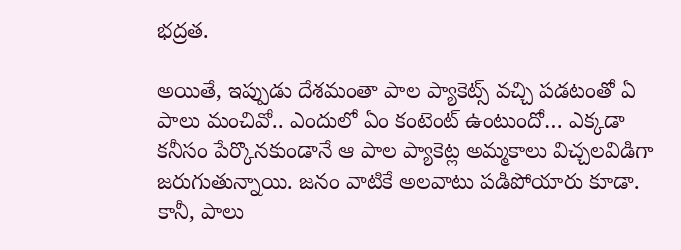భద్రత.

అయితే, ఇప్పుడు దేశమంతా పాల ప్యాకెట్స్ వచ్చి పడటంతో ఏ పాలు మంచివో.. ఎందులో ఏం కంటెంట్ ఉంటుందో… ఎక్కడా కనీసం పేర్కొనకుండానే ఆ పాల ప్యాకెట్ల అమ్మకాలు విచ్చలవిడిగా జరుగుతున్నాయి. జనం వాటికే అలవాటు పడిపోయారు కూడా. కానీ, పాలు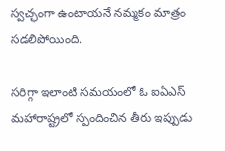స్వచ్ఛంగా ఉంటాయనే నమ్మకం మాత్రం సడలిపోయింది.

సరిగ్గా ఇలాంటి సమయంలో ఓ ఐఏఎస్ మహారాష్ట్రలో స్పందించిన తీరు ఇప్పుడు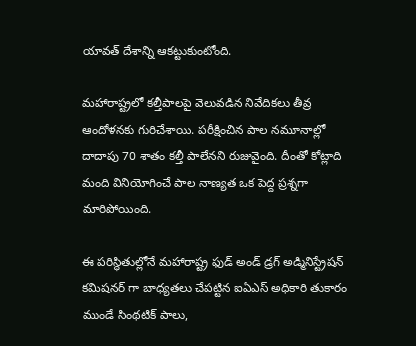యావత్ దేశాన్ని ఆకట్టుకుంటోంది.

మహారాష్ట్రలో కల్తీపాలపై వెలువడిన నివేదికలు తీవ్ర ఆందోళనకు గురిచేశాయి. పరీక్షించిన పాల నమూనాల్లో దాదాపు 70 శాతం కల్తీ పాలేనని రుజువైంది. దీంతో కోట్లాది మంది వినియోగించే పాల నాణ్యత ఒక పెద్ద ప్రశ్నగా మారిపోయింది.

ఈ పరిస్థితుల్లోనే మహారాష్ట్ర ఫుడ్ అండ్ డ్రగ్ అడ్మినిస్ట్రేషన్ కమిషనర్ గా బాధ్యతలు చేపట్టిన ఐఏఎస్ అధికారి తుకారం ముండే సింథటిక్ పాలు,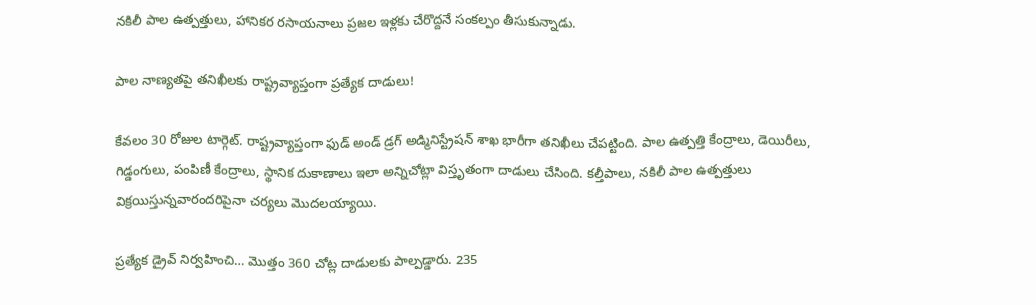నకిలీ పాల ఉత్పత్తులు, హానికర రసాయనాలు ప్రజల ఇళ్లకు చేరొద్దనే సంకల్పం తీసుకున్నాడు.

పాల నాణ్యతపై తనిఖీలకు రాష్ట్రవ్యాప్తంగా ప్రత్యేక దాడులు!

కేవలం 30 రోజుల టార్గెట్. రాష్ట్రవ్యాప్తంగా ఫుడ్ అండ్ డ్రగ్ అడ్మినిస్ట్రేషన్ శాఖ భారీగా తనిఖీలు చేపట్టింది. పాల ఉత్పత్తి కేంద్రాలు, డెయిరీలు, గిడ్డంగులు, పంపిణీ కేంద్రాలు, స్థానిక దుకాణాలు ఇలా అన్నిచోట్లా విస్తృతంగా దాడులు చేసింది. కల్తీపాలు, నకిలీ పాల ఉత్పత్తులు విక్రయిస్తున్నవారందరిపైనా చర్యలు మొదలయ్యాయి.

ప్రత్యేక డ్రైవ్ నిర్వహించి… మొత్తం 360 చోట్ల దాడులకు పాల్పడ్డారు. 235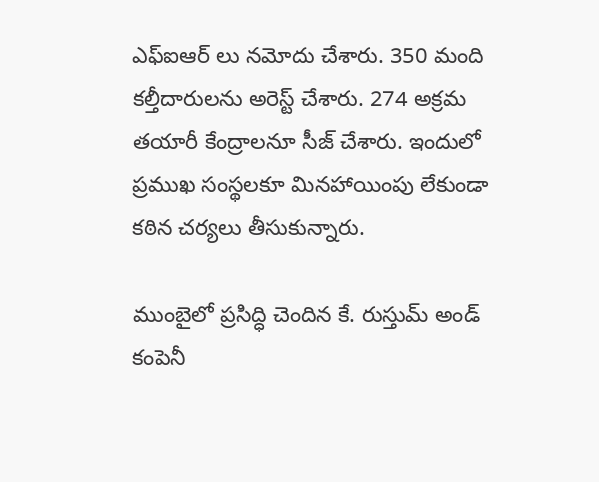ఎఫ్ఐఆర్ లు నమోదు చేశారు. 350 మంది కల్తీదారులను అరెస్ట్ చేశారు. 274 అక్రమ తయారీ కేంద్రాలనూ సీజ్ చేశారు. ఇందులో ప్రముఖ సంస్థలకూ మినహాయింపు లేకుండా కఠిన చర్యలు తీసుకున్నారు.

ముంబైలో ప్రసిద్ధి చెందిన కే. రుస్తుమ్ అండ్ కంపెనీ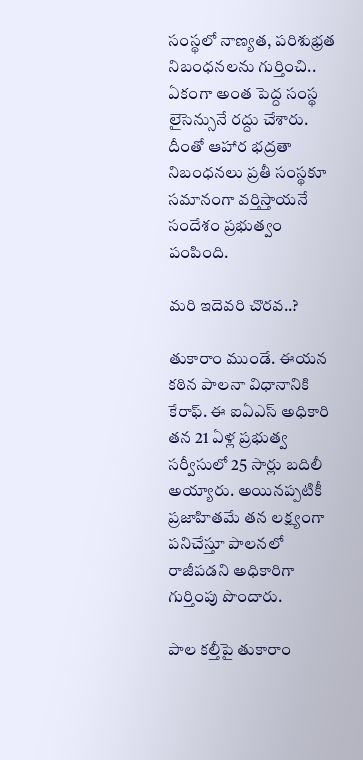సంస్థలో నాణ్యత, పరిశుభ్రత నిబంధనలను గుర్తించి.. ఏకంగా అంత పెద్ద సంస్థ లైసెన్సునే రద్దు చేశారు. దీంతో ఆహార భద్రతా నిబంధనలు ప్రతీ సంస్థకూ సమానంగా వర్తిస్తాయనే సందేశం ప్రభుత్వం పంపింది.

మరి ఇదెవరి చొరవ..?

తుకారాం ముండే. ఈయన కఠిన పాలనా విధానానికి కేరాఫ్. ఈ ఐఏఎస్ అధికారి తన 21 ఏళ్ల ప్రభుత్వ సర్వీసులో 25 సార్లు బదిలీ అయ్యారు. అయినప్పటికీ ప్రజాహితమే తన లక్ష్యంగా పనిచేస్తూ పాలనలో రాజీపడని అధికారిగా గుర్తింపు పొందారు.

పాల కల్తీపై తుకారాం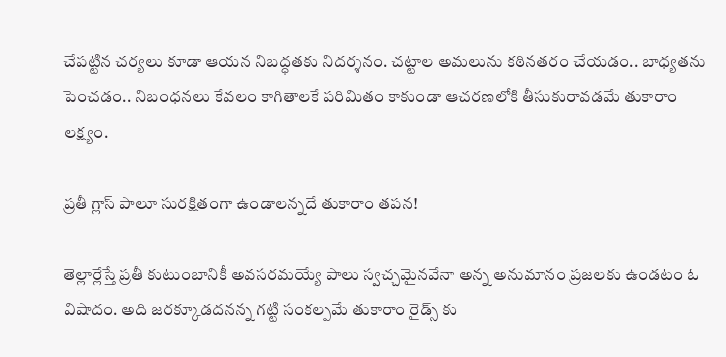చేపట్టిన చర్యలు కూడా ఆయన నిబద్ధతకు నిదర్శనం. చట్టాల అమలును కఠినతరం చేయడం.. బాధ్యతను పెంచడం.. నిబంధనలు కేవలం కాగితాలకే పరిమితం కాకుండా ఆచరణలోకి తీసుకురావడమే తుకారాం లక్ష్యం.

ప్రతీ గ్లాస్ పాలూ సురక్షితంగా ఉండాలన్నదే తుకారాం తపన!

తెల్లార్లేస్తే ప్రతీ కుటుంబానికీ అవసరమయ్యే పాలు స్వచ్చమైనవేనా అన్న అనుమానం ప్రజలకు ఉండటం ఓ విషాదం. అది జరక్కూడదనన్న గట్టి సంకల్పమే తుకారాం రైడ్స్ కు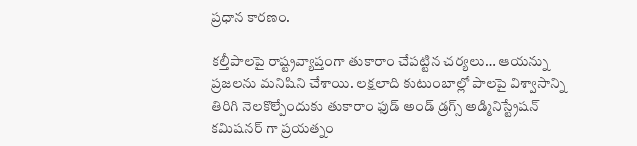ప్రధాన కారణం.

కల్తీపాలపై రాష్ట్రవ్యాప్తంగా తుకారాం చేపట్టిన చర్యలు… ఆయన్ను ప్రజలను మనిషిని చేశాయి. లక్షలాది కుటుంబాల్లో పాలపై విశ్వాసాన్ని తిరిగి నెలకొల్పేందుకు తుకారాం ఫుడ్ అండ్ డ్రగ్స్ అడ్మినిస్ట్రేషన్ కమిషనర్ గా ప్రయత్నం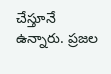చేస్తూనే ఉన్నారు. ప్రజల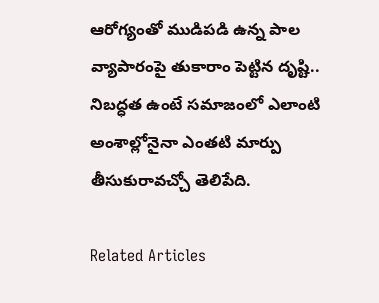ఆరోగ్యంతో ముడిపడి ఉన్న పాల వ్యాపారంపై తుకారాం పెట్టిన దృష్టి.. నిబద్ధత ఉంటే సమాజంలో ఎలాంటి అంశాల్లోనైనా ఎంతటి మార్పు తీసుకురావచ్చో తెలిపేది.

Related Articles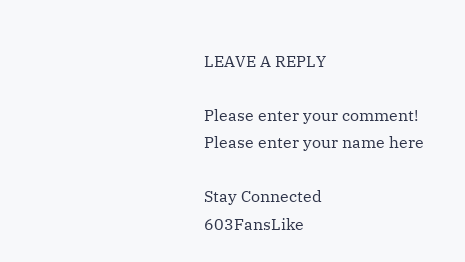LEAVE A REPLY

Please enter your comment!
Please enter your name here

Stay Connected
603FansLike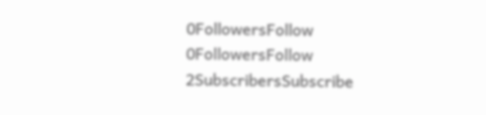0FollowersFollow
0FollowersFollow
2SubscribersSubscribe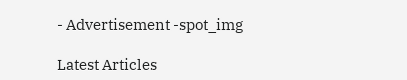- Advertisement -spot_img

Latest Articles